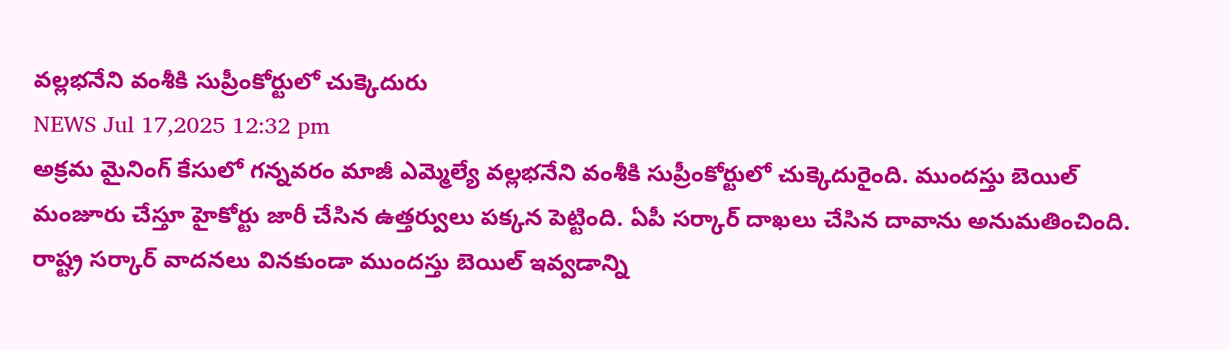వల్లభనేని వంశీకి సుప్రీంకోర్టులో చుక్కెదురు
NEWS Jul 17,2025 12:32 pm
అక్రమ మైనింగ్ కేసులో గన్నవరం మాజీ ఎమ్మెల్యే వల్లభనేని వంశీకి సుప్రీంకోర్టులో చుక్కెదురైంది. ముందస్తు బెయిల్ మంజూరు చేస్తూ హైకోర్టు జారీ చేసిన ఉత్తర్వులు పక్కన పెట్టింది. ఏపీ సర్కార్ దాఖలు చేసిన దావాను అనుమతించింది. రాష్ట్ర సర్కార్ వాదనలు వినకుండా ముందస్తు బెయిల్ ఇవ్వడాన్ని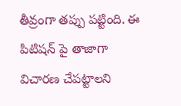తీవ్రంగా తప్పు పట్టింది. ఈ పిటిషన్ పై తాజాగా విచారణ చేపట్టాలని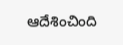ఆదేశించింది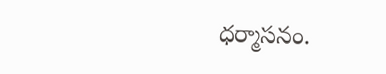ధర్మాసనం.